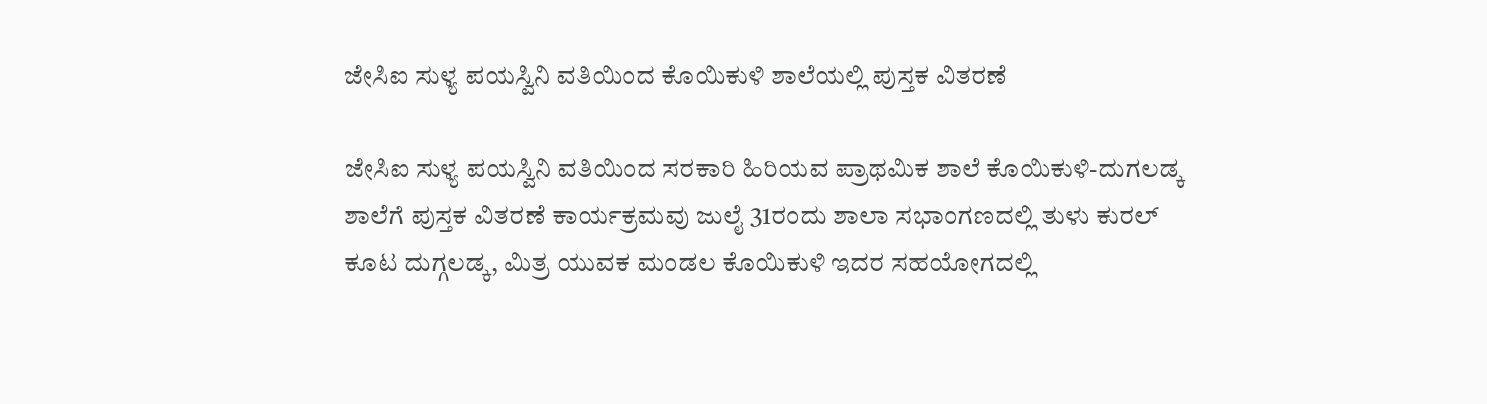ಜೇಸಿಐ ಸುಳ್ಯ ಪಯಸ್ವಿನಿ ವತಿಯಿಂದ ಕೊಯಿಕುಳಿ ಶಾಲೆಯಲ್ಲಿ ಪುಸ್ತಕ ವಿತರಣೆ

ಜೇಸಿಐ ಸುಳ್ಯ ಪಯಸ್ವಿನಿ ವತಿಯಿಂದ ಸರಕಾರಿ ಹಿರಿಯವ ಪ್ರಾಥಮಿಕ ಶಾಲೆ ಕೊಯಿಕುಳಿ-ದುಗಲಡ್ಕ ಶಾಲೆಗೆ ಪುಸ್ತಕ ವಿತರಣೆ ಕಾರ್ಯಕ್ರಮವು ಜುಲೈ 31ರಂದು ಶಾಲಾ ಸಭಾಂಗಣದಲ್ಲಿ ತುಳು ಕುರಲ್ ಕೂಟ ದುಗ್ಗಲಡ್ಕ, ಮಿತ್ರ ಯುವಕ ಮಂಡಲ ಕೊಯಿಕುಳಿ ಇದರ ಸಹಯೋಗದಲ್ಲಿ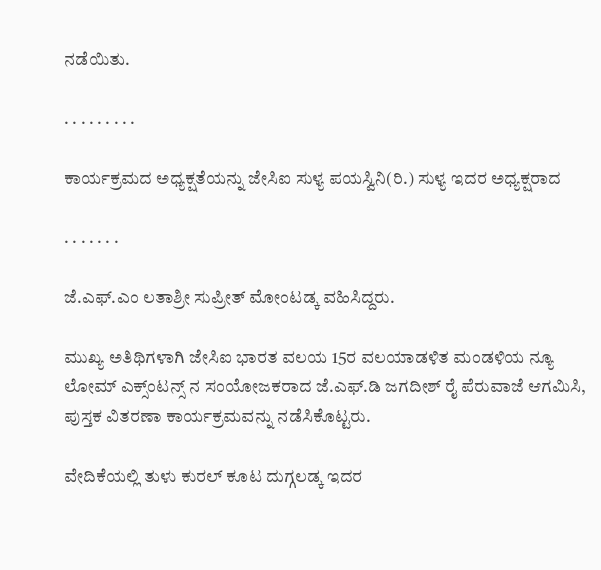ನಡೆಯಿತು.

. . . . . . . . .

ಕಾರ್ಯಕ್ರಮದ ಅಧ್ಯಕ್ಷತೆಯನ್ನು ಜೇಸಿಐ ಸುಳ್ಯ ಪಯಸ್ವಿನಿ(ರಿ.) ಸುಳ್ಯ ಇದರ ಅಧ್ಯಕ್ಷರಾದ

. . . . . . .

ಜೆ.ಎಫ್.ಎಂ ಲತಾಶ್ರೀ ಸುಪ್ರೀತ್ ಮೋಂಟಡ್ಕ ವಹಿಸಿದ್ದರು.

ಮುಖ್ಯ ಅತಿಥಿಗಳಾಗಿ ಜೇಸಿಐ ಭಾರತ ವಲಯ 15ರ ವಲಯಾಡಳಿತ ಮಂಡಳಿಯ ನ್ಯೂ ಲೋಮ್ ಎಕ್ಸ್ಂಟನ್ಸ್ ನ ಸಂಯೋಜಕರಾದ ಜೆ.ಎಫ್.ಡಿ ಜಗದೀಶ್ ರೈ ಪೆರುವಾಜೆ ಆಗಮಿಸಿ, ಪುಸ್ತಕ ವಿತರಣಾ ಕಾರ್ಯಕ್ರಮವನ್ನು ನಡೆಸಿಕೊಟ್ಟರು.

ವೇದಿಕೆಯಲ್ಲಿ ತುಳು ಕುರಲ್ ಕೂಟ ದುಗ್ಗಲಡ್ಕ ಇದರ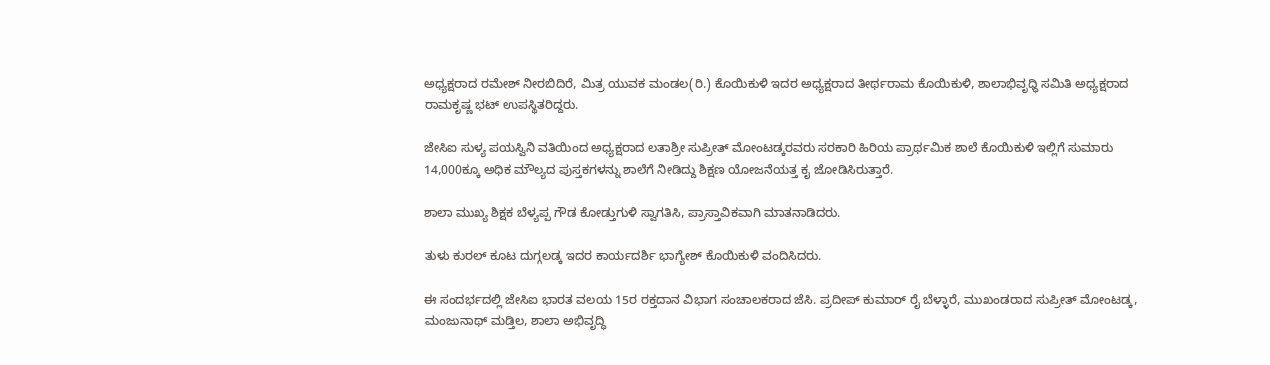ಅಧ್ಯಕ್ಷರಾದ ರಮೇಶ್ ನೀರಬಿದಿರೆ, ಮಿತ್ರ ಯುವಕ ಮಂಡಲ(ರಿ.) ಕೊಯಿಕುಳಿ ಇದರ ಅಧ್ಯಕ್ಷರಾದ ತೀರ್ಥರಾಮ ಕೊಯಿಕುಳಿ, ಶಾಲಾಭಿವೃಧ್ಧಿ ಸಮಿತಿ ಅಧ್ಯಕ್ಷರಾದ ರಾಮಕೃಷ್ಣ ಭಟ್ ಉಪಸ್ಥಿತರಿದ್ದರು.

ಜೇಸಿಐ ಸುಳ್ಯ ಪಯಸ್ವಿನಿ ವತಿಯಿಂದ ಅಧ್ಯಕ್ಷರಾದ ಲತಾಶ್ರೀ ಸುಪ್ರೀತ್ ಮೋಂಟಡ್ಕರವರು ಸರಕಾರಿ ಹಿರಿಯ ಪ್ರಾರ್ಥಮಿಕ ಶಾಲೆ ಕೊಯಿಕುಳಿ ಇಲ್ಲಿಗೆ ಸುಮಾರು 14,000ಕ್ಕೂ ಅಧಿಕ ಮೌಲ್ಯದ ಪುಸ್ತಕಗಳನ್ನು ಶಾಲೆಗೆ ನೀಡಿದ್ದು ಶಿಕ್ಷಣ ಯೋಜನೆಯತ್ತ ಕೖ ಜೋಡಿಸಿರುತ್ತಾರೆ.

ಶಾಲಾ ಮುಖ್ಯ ಶಿಕ್ಷಕ ಬೆಳ್ಯಪ್ಪ ಗೌಡ ಕೋಡ್ತುಗುಳಿ ಸ್ವಾಗತಿಸಿ, ಪ್ರಾಸ್ತಾವಿಕವಾಗಿ ಮಾತನಾಡಿದರು.

ತುಳು ಕುರಲ್ ಕೂಟ ದುಗ್ಗಲಡ್ಕ ಇದರ ಕಾರ್ಯದರ್ಶಿ ಭಾಗ್ಯೇಶ್ ಕೊಯಿಕುಳಿ ವಂದಿಸಿದರು.

ಈ ಸಂದರ್ಭದಲ್ಲಿ ಜೇಸಿಐ ಭಾರತ ವಲಯ 15ರ ರಕ್ತದಾನ ವಿಭಾಗ ಸಂಚಾಲಕರಾದ ಜೆಸಿ. ಪ್ರದೀಪ್ ಕುಮಾರ್ ರೈ ಬೆಳ್ಳಾರೆ, ಮುಖಂಡರಾದ ಸುಪ್ರೀತ್ ಮೋಂಟಡ್ಕ, ಮಂಜುನಾಥ್ ಮಡ್ತಿಲ, ಶಾಲಾ ಅಭಿವೃದ್ಧಿ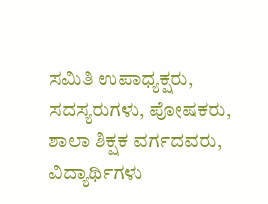ಸಮಿತಿ ಉಪಾಧ್ಯಕ್ಷರು, ಸದಸ್ಯರುಗಳು, ಪೋಷಕರು, ಶಾಲಾ ಶಿಕ್ಷಕ ವರ್ಗದವರು, ವಿದ್ಯಾರ್ಥಿಗಳು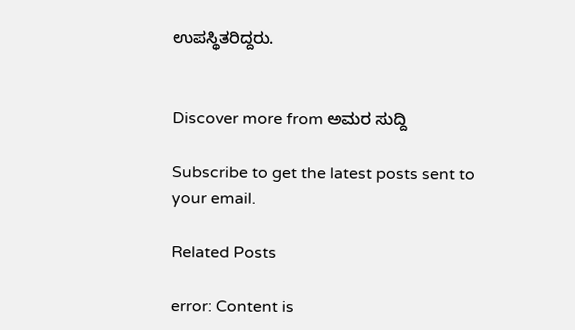ಉಪಸ್ಥಿತರಿದ್ದರು.


Discover more from ಅಮರ ಸುದ್ದಿ

Subscribe to get the latest posts sent to your email.

Related Posts

error: Content is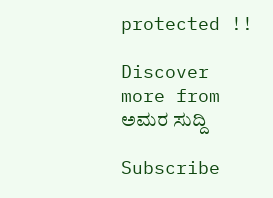protected !!

Discover more from ಅಮರ ಸುದ್ದಿ

Subscribe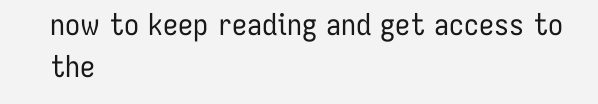now to keep reading and get access to the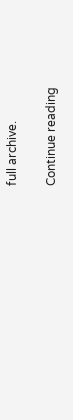full archive.

Continue reading